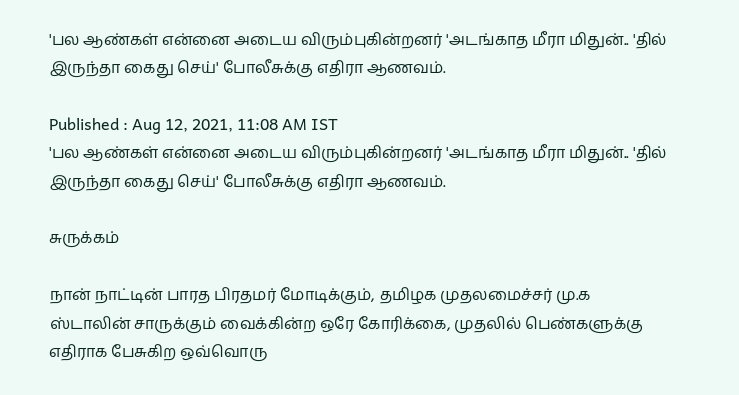'பல ஆண்கள் என்னை அடைய விரும்புகின்றனர் 'அடங்காத மீரா மிதுன்.. 'தில் இருந்தா கைது செய்' போலீசுக்கு எதிரா ஆணவம்.

Published : Aug 12, 2021, 11:08 AM IST
'பல ஆண்கள் என்னை அடைய விரும்புகின்றனர் 'அடங்காத மீரா மிதுன்.. 'தில் இருந்தா கைது செய்' போலீசுக்கு எதிரா ஆணவம்.

சுருக்கம்

நான் நாட்டின் பாரத பிரதமர் மோடிக்கும், தமிழக முதலமைச்சர் மு.க ஸ்டாலின் சாருக்கும் வைக்கின்ற ஒரே கோரிக்கை, முதலில் பெண்களுக்கு எதிராக பேசுகிற ஒவ்வொரு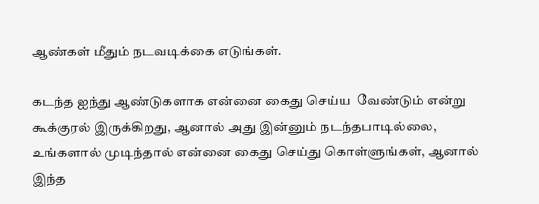ஆண்கள் மீதும் நடவடிக்கை எடுங்கள்.

கடந்த ஐந்து ஆண்டுகளாக என்னை கைது செய்ய  வேண்டும் என்று கூக்குரல் இருக்கிறது, ஆனால் அது இன்னும் நடந்தபாடில்லை, உங்களால் முடிந்தால் என்னை கைது செய்து கொள்ளுங்கள், ஆனால் இந்த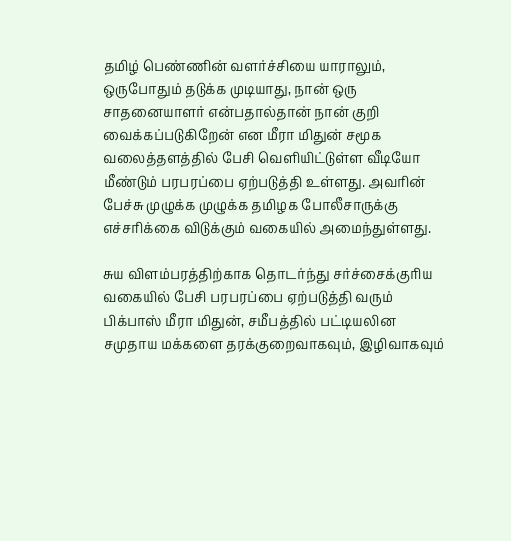தமிழ் பெண்ணின் வளர்ச்சியை யாராலும், ஒருபோதும் தடுக்க முடியாது, நான் ஒரு சாதனையாளர் என்பதால்தான் நான் குறி வைக்கப்படுகிறேன் என மீரா மிதுன் சமூக வலைத்தளத்தில் பேசி வெளியிட்டுள்ள வீடியோ மீண்டும் பரபரப்பை ஏற்படுத்தி உள்ளது. அவரின் பேச்சு முழுக்க முழுக்க தமிழக போலீசாருக்கு எச்சரிக்கை விடுக்கும் வகையில் அமைந்துள்ளது.

சுய விளம்பரத்திற்காக தொடர்ந்து சர்ச்சைக்குரிய வகையில் பேசி பரபரப்பை ஏற்படுத்தி வரும் பிக்பாஸ் மீரா மிதுன், சமீபத்தில் பட்டியலின சமுதாய மக்களை தரக்குறைவாகவும், இழிவாகவும்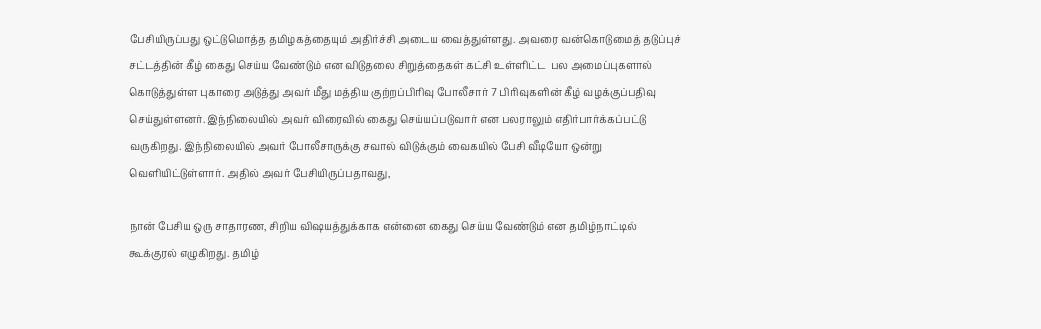பேசியிருப்பது ஒட்டுமொத்த தமிழகத்தையும் அதிர்ச்சி அடைய வைத்துள்ளது. அவரை வன்கொடுமைத் தடுப்புச் சட்டத்தின் கீழ் கைது செய்ய வேண்டும் என விடுதலை சிறுத்தைகள் கட்சி உள்ளிட்ட  பல அமைப்புகளால் கொடுத்துள்ள புகாரை அடுத்து அவர் மீது மத்திய குற்றப்பிரிவு போலீசார் 7 பிரிவுகளின் கீழ் வழக்குப்பதிவு செய்துள்ளனர். இந்நிலையில் அவர் விரைவில் கைது செய்யப்படுவார் என பலராலும் எதிர்பார்க்கப்பட்டு வருகிறது. இந்நிலையில் அவர் போலீசாருக்கு சவால் விடுக்கும் வைகயில் பேசி வீடியோ ஒன்று வெளியிட்டுள்ளார். அதில் அவர் பேசியிருப்பதாவது,

நான் பேசிய ஒரு சாதாரண, சிறிய விஷயத்துக்காக என்னை கைது செய்ய வேண்டும் என தமிழ்நாட்டில் கூக்குரல் எழுகிறது. தமிழ்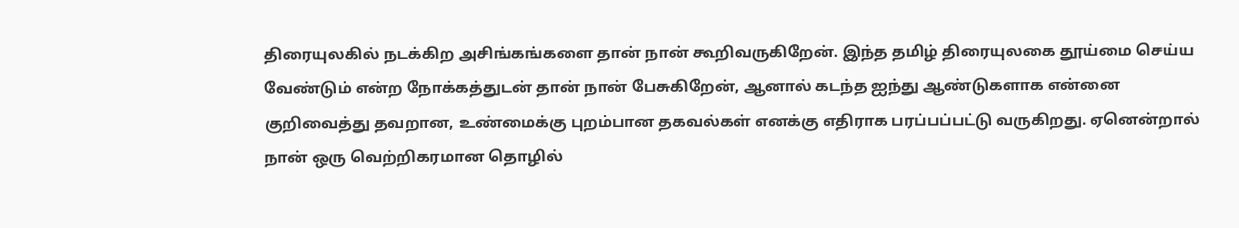திரையுலகில் நடக்கிற அசிங்கங்களை தான் நான் கூறிவருகிறேன். இந்த தமிழ் திரையுலகை தூய்மை செய்ய வேண்டும் என்ற நோக்கத்துடன் தான் நான் பேசுகிறேன், ஆனால் கடந்த ஐந்து ஆண்டுகளாக என்னை குறிவைத்து தவறான, உண்மைக்கு புறம்பான தகவல்கள் எனக்கு எதிராக பரப்பப்பட்டு வருகிறது. ஏனென்றால் நான் ஒரு வெற்றிகரமான தொழில்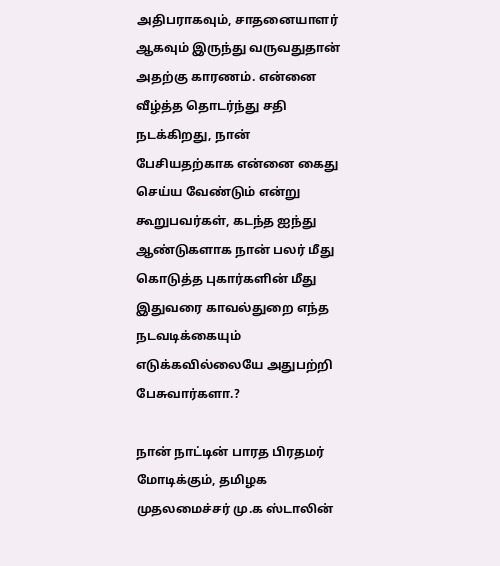அதிபராகவும், சாதனையாளர் ஆகவும் இருந்து வருவதுதான் அதற்கு காரணம். என்னை வீழ்த்த தொடர்ந்து சதி நடக்கிறது, நான் பேசியதற்காக என்னை கைது செய்ய வேண்டும் என்று கூறுபவர்கள், கடந்த ஐந்து ஆண்டுகளாக நான் பலர் மீது கொடுத்த புகார்களின் மீது இதுவரை காவல்துறை எந்த நடவடிக்கையும் எடுக்கவில்லையே அதுபற்றி பேசுவார்களா.?

நான் நாட்டின் பாரத பிரதமர் மோடிக்கும், தமிழக முதலமைச்சர் மு.க ஸ்டாலின்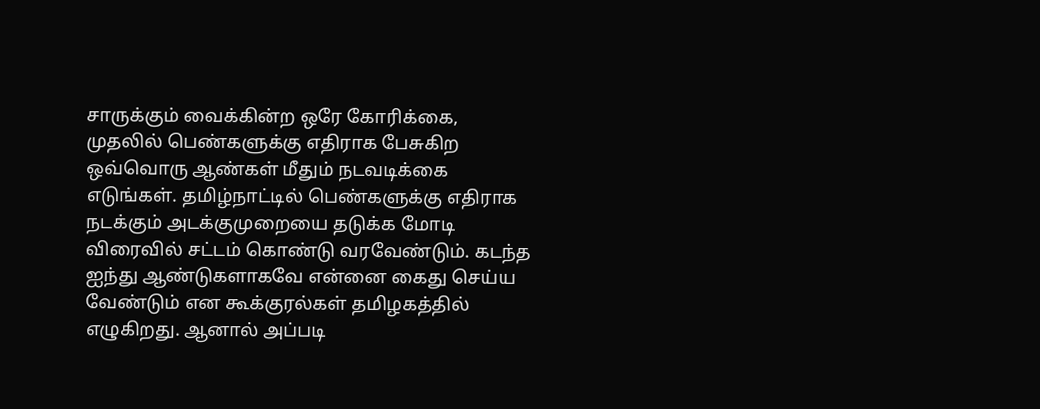சாருக்கும் வைக்கின்ற ஒரே கோரிக்கை, முதலில் பெண்களுக்கு எதிராக பேசுகிற ஒவ்வொரு ஆண்கள் மீதும் நடவடிக்கை எடுங்கள். தமிழ்நாட்டில் பெண்களுக்கு எதிராக நடக்கும் அடக்குமுறையை தடுக்க மோடி விரைவில் சட்டம் கொண்டு வரவேண்டும். கடந்த ஐந்து ஆண்டுகளாகவே என்னை கைது செய்ய வேண்டும் என கூக்குரல்கள் தமிழகத்தில் எழுகிறது. ஆனால் அப்படி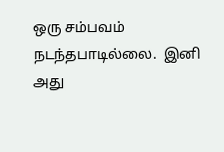ஒரு சம்பவம் நடந்தபாடில்லை.  இனி அது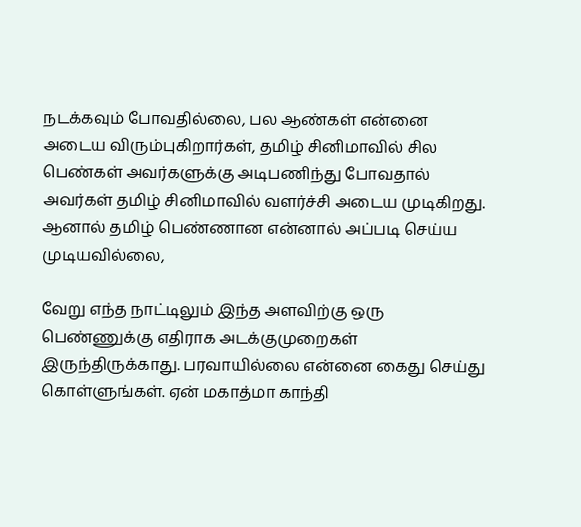நடக்கவும் போவதில்லை, பல ஆண்கள் என்னை அடைய விரும்புகிறார்கள், தமிழ் சினிமாவில் சில பெண்கள் அவர்களுக்கு அடிபணிந்து போவதால் அவர்கள் தமிழ் சினிமாவில் வளர்ச்சி அடைய முடிகிறது. ஆனால் தமிழ் பெண்ணான என்னால் அப்படி செய்ய முடியவில்லை,

வேறு எந்த நாட்டிலும் இந்த அளவிற்கு ஒரு பெண்ணுக்கு எதிராக அடக்குமுறைகள் இருந்திருக்காது. பரவாயில்லை என்னை கைது செய்து கொள்ளுங்கள். ஏன் மகாத்மா காந்தி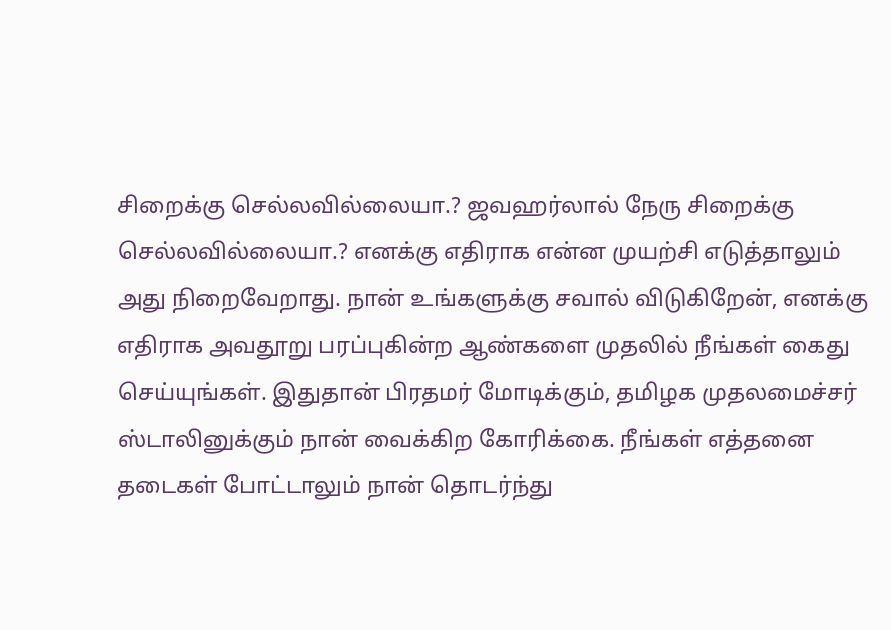சிறைக்கு செல்லவில்லையா.? ஜவஹர்லால் நேரு சிறைக்கு செல்லவில்லையா.? எனக்கு எதிராக என்ன முயற்சி எடுத்தாலும் அது நிறைவேறாது. நான் உங்களுக்கு சவால் விடுகிறேன், எனக்கு எதிராக அவதூறு பரப்புகின்ற ஆண்களை முதலில் நீங்கள் கைது செய்யுங்கள். இதுதான் பிரதமர் மோடிக்கும், தமிழக முதலமைச்சர் ஸ்டாலினுக்கும் நான் வைக்கிற கோரிக்கை. நீங்கள் எத்தனை தடைகள் போட்டாலும் நான் தொடர்ந்து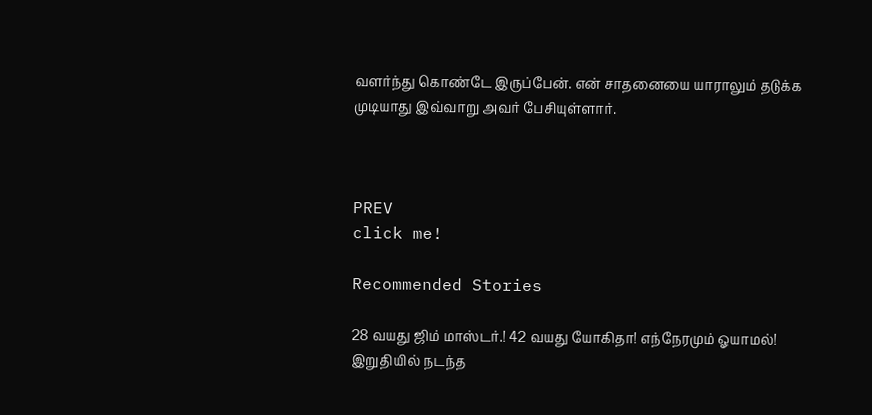வளர்ந்து கொண்டே இருப்பேன். என் சாதனையை யாராலும் தடுக்க முடியாது இவ்வாறு அவர் பேசியுள்ளார்.



PREV
click me!

Recommended Stories

28 வயது ஜிம் மாஸ்டர்.! 42 வயது யோகிதா! எந்நேரமும் ஓயாமல்! இறுதியில் நடந்த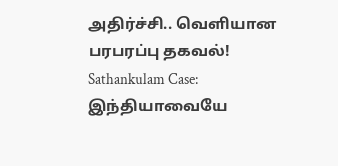அதிர்ச்சி.. வெளியான பரபரப்பு தகவல்!
Sathankulam Case: இந்தியாவையே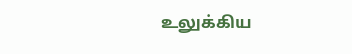உலுக்கிய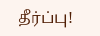தீர்ப்பு!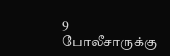9 போலீசாருக்கு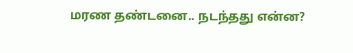மரண தண்டனை.. நடந்தது என்ன?